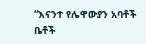“እናንተ የሌዋውያን አባቶች ቤቶች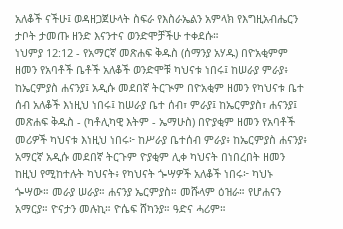አለቆች ናችሁ፤ ወዳዘጋጀሁላት ስፍራ የእስራኤልን አምላክ የእግዚአብሔርን ታቦት ታመጡ ዘንድ እናንተና ወንድሞቻችሁ ተቀደሱ።
ነህምያ 12:12 - የአማርኛ መጽሐፍ ቅዱስ (ሰማንያ አሃዱ) በዮአቂምም ዘመን የአባቶች ቤቶች አለቆች ወንድሞቹ ካህናቱ ነበሩ፤ ከሠራያ ምራያ፥ ከኤርምያስ ሐናንያ፤ አዲሱ መደበኛ ትርጒም በዮአቂም ዘመን የካህናቱ ቤተ ሰብ አለቆች እነዚህ ነበሩ፤ ከሠራያ ቤተ ሰብ፣ ምራያ፤ ከኤርምያስ፣ ሐናንያ፤ መጽሐፍ ቅዱስ - (ካቶሊካዊ እትም - ኤማሁስ) በዮያቂም ዘመን የአባቶች መሪዎች ካህናቱ እነዚህ ነበሩ፦ ከሥራያ ቤተሰብ ምራያ፥ ከኤርምያስ ሐናንያ፥ አማርኛ አዲሱ መደበኛ ትርጉም ዮያቂም ሊቀ ካህናት በነበረበት ዘመን ከዚህ የሚከተሉት ካህናት፥ የካህናት ጐሣዎች አለቆች ነበሩ፦ ካህኑ ጐሣው። መራያ ሠራያ። ሐናንያ ኤርምያስ። መሹላም ዕዝራ። የሆሐናን አማርያ። ዮናታን መሉኪ። ዮሴፍ ሸካንያ። ዓድና ሓሪም።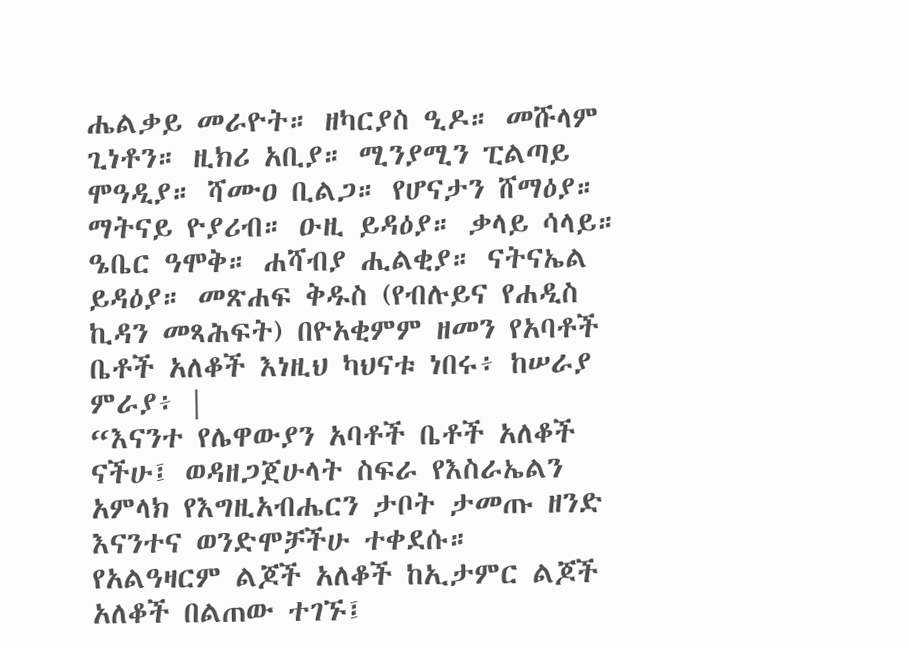ሔልቃይ መራዮት። ዘካርያስ ዒዶ። መሹላም ጊነቶን። ዚክሪ አቢያ። ሚንያሚን ፒልጣይ ሞዓዲያ። ሻሙዐ ቢልጋ። የሆናታን ሸማዕያ። ማትናይ ዮያሪብ። ዑዚ ይዳዕያ። ቃላይ ሳላይ። ዔቤር ዓሞቅ። ሐሻብያ ሒልቂያ። ናትናኤል ይዳዕያ። መጽሐፍ ቅዱስ (የብሉይና የሐዲስ ኪዳን መጻሕፍት) በዮአቂምም ዘመን የአባቶች ቤቶች አለቆች እነዚህ ካህናቱ ነበሩ፥ ከሠራያ ምራያ፥ |
“እናንተ የሌዋውያን አባቶች ቤቶች አለቆች ናችሁ፤ ወዳዘጋጀሁላት ስፍራ የእስራኤልን አምላክ የእግዚአብሔርን ታቦት ታመጡ ዘንድ እናንተና ወንድሞቻችሁ ተቀደሱ።
የአልዓዛርም ልጆች አለቆች ከኢታምር ልጆች አለቆች በልጠው ተገኙ፤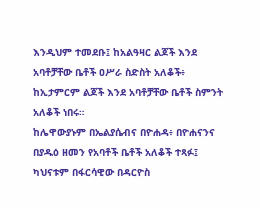እንዲህም ተመደቡ፤ ከአልዓዛር ልጆች እንደ አባቶቻቸው ቤቶች ዐሥራ ስድስት አለቆች፥ ከኢታምርም ልጆች እንደ አባቶቻቸው ቤቶች ስምንት አለቆች ነበሩ።
ከሌዋውያኑም በኤልያሴብና በዮሐዳ፥ በዮሐናንና በያዱዕ ዘመን የአባቶች ቤቶች አለቆች ተጻፉ፤ ካህናቱም በፋርሳዊው በዳርዮስ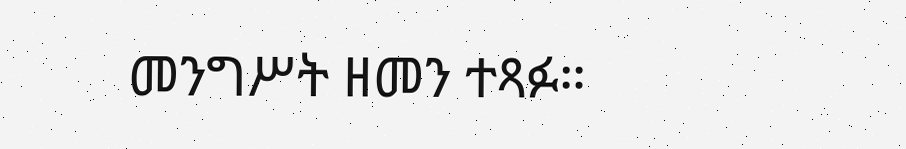መንግሥት ዘመን ተጻፉ።